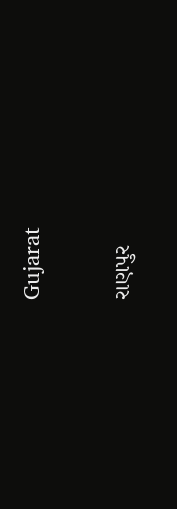Gujarat

રાણપુર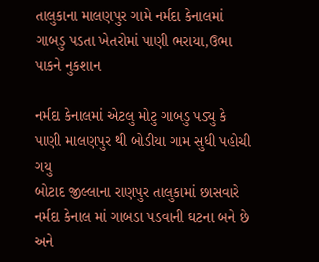તાલુકાના માલણપુર ગામે નર્મદા કેનાલમાં ગાબડુ પડતા ખેતરોમાં પાણી ભરાયા,ઉભા પાકને નુકશાન

નર્મદા કેનાલમાં એટલુ મોટુ ગાબડુ પડ્યુ કે પાણી માલણપુર થી બોડીયા ગામ સુધી પહોચી ગયુ
બોટાદ જીલ્લાના રાણપુર તાલુકામાં છાસવારે નર્મદા કેનાલ માં ગાબડા પડવાની ઘટના બને છે અને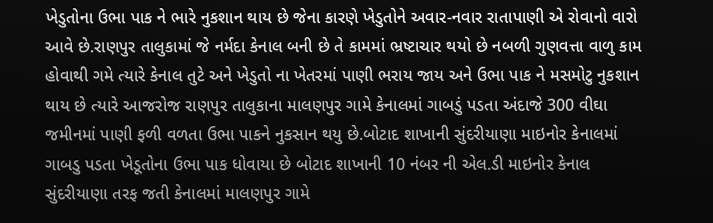ખેડુતોના ઉભા પાક ને ભારે નુકશાન થાય છે જેના કારણે ખેડુતોને અવાર-નવાર રાતાપાણી એ રોવાનો વારો આવે છે.રાણપુર તાલુકામાં જે નર્મદા કેનાલ બની છે તે કામમાં ભ્રષ્ટાચાર થયો છે નબળી ગુણવત્તા વાળુ કામ હોવાથી ગમે ત્યારે કેનાલ તુટે અને ખેડુતો ના ખેતરમાં પાણી ભરાય જાય અને ઉભા પાક ને મસમોટુ નુકશાન થાય છે ત્યારે આજરોજ રાણપુર તાલુકાના માલણપુર ગામે કેનાલમાં ગાબડું પડતા અંદાજે 300 વીઘા જમીનમાં પાણી ફળી વળતા ઉભા પાકને નુકસાન થયુ છે.બોટાદ શાખાની સુંદરીયાણા માઇનોર કેનાલમાં ગાબડુ પડતા ખેડૂતોના ઉભા પાક ધોવાયા છે બોટાદ શાખાની 10 નંબર ની એલ.ડી માઇનોર કેનાલ સુંદરીયાણા તરફ જતી કેનાલમાં માલણપુર ગામે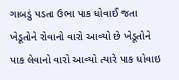ગાબડું પડતા ઉભા પાક ધોવાઈ જતા ખેડૂતોને રોવાનો વારો આવ્યો છે ખેડૂતોને પાક લેવાનો વારો આવ્યો ત્યારે પાક ધોવાઇ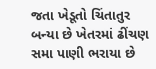જતા ખેડૂતો ચિંતાતુર બન્યા છે ખેતરમાં ઢીંચણ સમા પાણી ભરાયા છે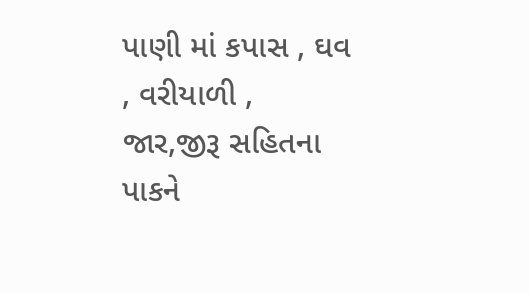પાણી માં કપાસ , ઘવ , વરીયાળી , જાર,જીરૂ સહિતના પાકને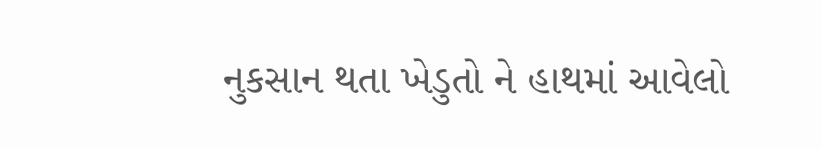નુકસાન થતા ખેડુતો ને હાથમાં આવેલો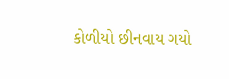કોળીયો છીનવાય ગયો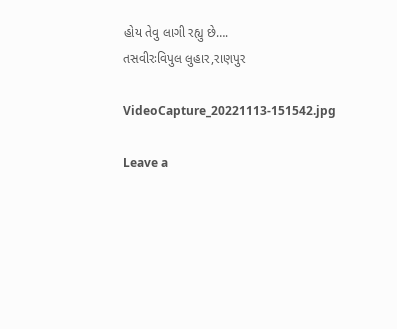હોય તેવુ લાગી રહ્યુ છે….
તસવીરઃવિપુલ લુહાર,રાણપુર

VideoCapture_20221113-151542.jpg

Leave a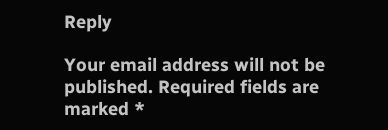Reply

Your email address will not be published. Required fields are marked *